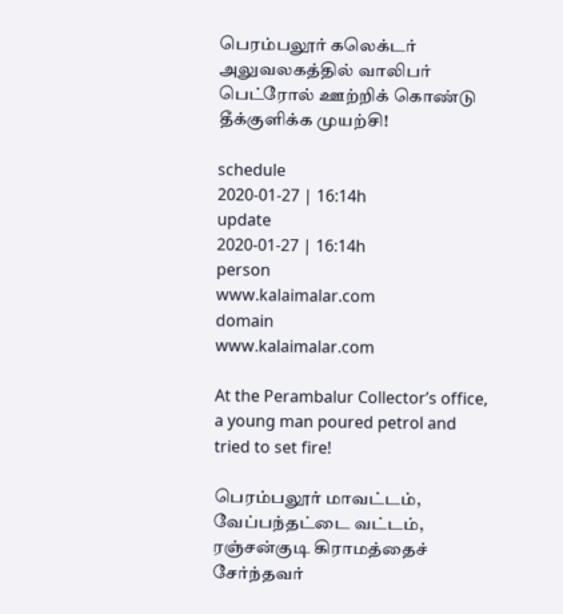பெரம்பலூர் கலெக்டர் அலுவலகத்தில் வாலிபர் பெட்ரோல் ஊற்றிக் கொண்டு தீக்குளிக்க முயற்சி!

schedule
2020-01-27 | 16:14h
update
2020-01-27 | 16:14h
person
www.kalaimalar.com
domain
www.kalaimalar.com

At the Perambalur Collector’s office, a young man poured petrol and tried to set fire!

பெரம்பலூர் மாவட்டம், வேப்பந்தட்டை வட்டம், ரஞ்சன்குடி கிராமத்தைச் சேர்ந்தவர்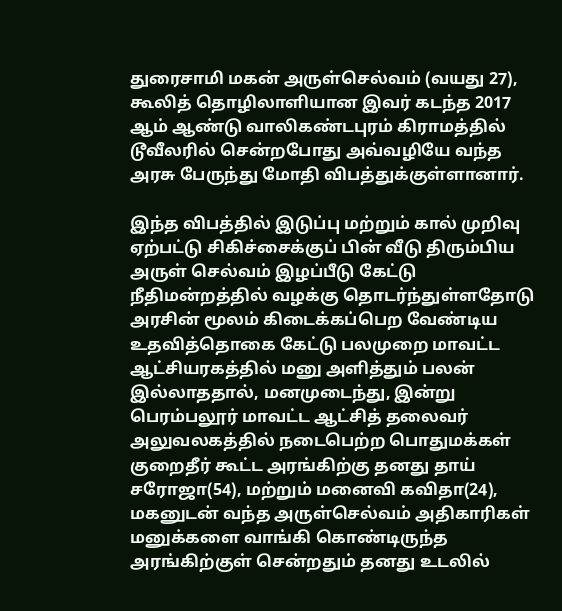துரைசாமி மகன் அருள்செல்வம் (வயது 27), கூலித் தொழிலாளியான இவர் கடந்த 2017 ஆம் ஆண்டு வாலிகண்டபுரம் கிராமத்தில் டூவீலரில் சென்றபோது அவ்வழியே வந்த அரசு பேருந்து மோதி விபத்துக்குள்ளானார்.

இந்த விபத்தில் இடுப்பு மற்றும் கால் முறிவு ஏற்பட்டு சிகிச்சைக்குப் பின் வீடு திரும்பிய அருள் செல்வம் இழப்பீடு கேட்டு நீதிமன்றத்தில் வழக்கு தொடர்ந்துள்ளதோடு அரசின் மூலம் கிடைக்கப்பெற வேண்டிய உதவித்தொகை கேட்டு பலமுறை மாவட்ட ஆட்சியரகத்தில் மனு அளித்தும் பலன் இல்லாததால், மனமுடைந்து, இன்று பெரம்பலூர் மாவட்ட ஆட்சித் தலைவர் அலுவலகத்தில் நடைபெற்ற பொதுமக்கள் குறைதீர் கூட்ட அரங்கிற்கு தனது தாய் சரோஜா(54), மற்றும் மனைவி கவிதா(24), மகனுடன் வந்த அருள்செல்வம் அதிகாரிகள் மனுக்களை வாங்கி கொண்டிருந்த அரங்கிற்குள் சென்றதும் தனது உடலில்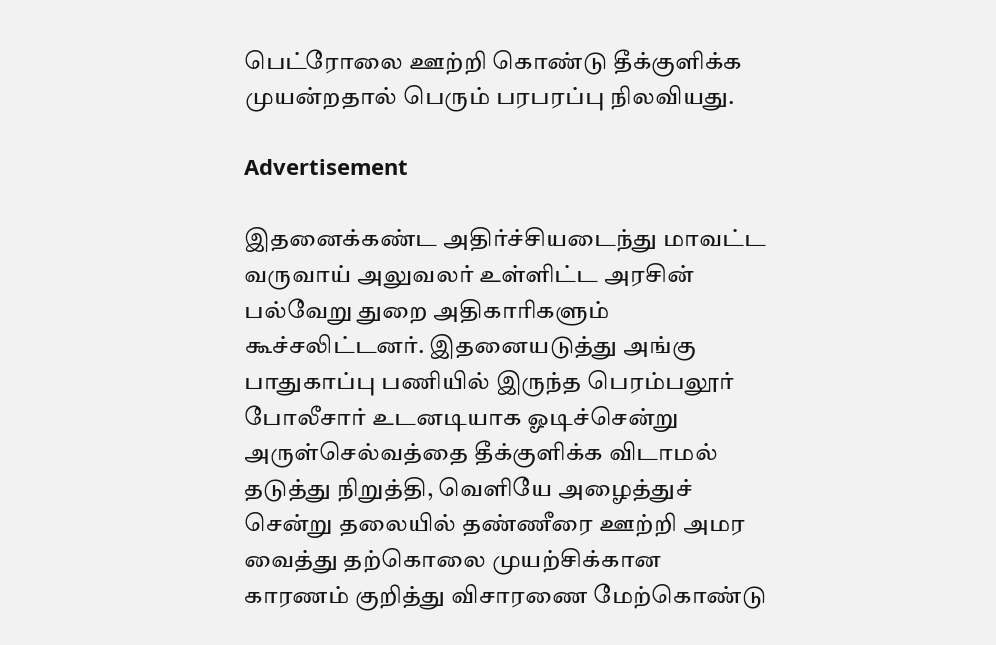பெட்ரோலை ஊற்றி கொண்டு தீக்குளிக்க முயன்றதால் பெரும் பரபரப்பு நிலவியது.

Advertisement

இதனைக்கண்ட அதிர்ச்சியடைந்து மாவட்ட வருவாய் அலுவலர் உள்ளிட்ட அரசின் பல்வேறு துறை அதிகாரிகளும் கூச்சலிட்டனர். இதனையடுத்து அங்கு பாதுகாப்பு பணியில் இருந்த பெரம்பலூர் போலீசார் உடனடியாக ஓடிச்சென்று அருள்செல்வத்தை தீக்குளிக்க விடாமல் தடுத்து நிறுத்தி, வெளியே அழைத்துச் சென்று தலையில் தண்ணீரை ஊற்றி அமர வைத்து தற்கொலை முயற்சிக்கான காரணம் குறித்து விசாரணை மேற்கொண்டு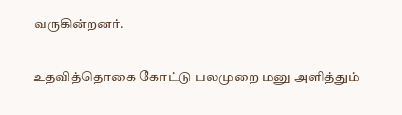வருகின்றனர்.

உதவித்தொகை கோட்டு பலமுறை மனு அளித்தும்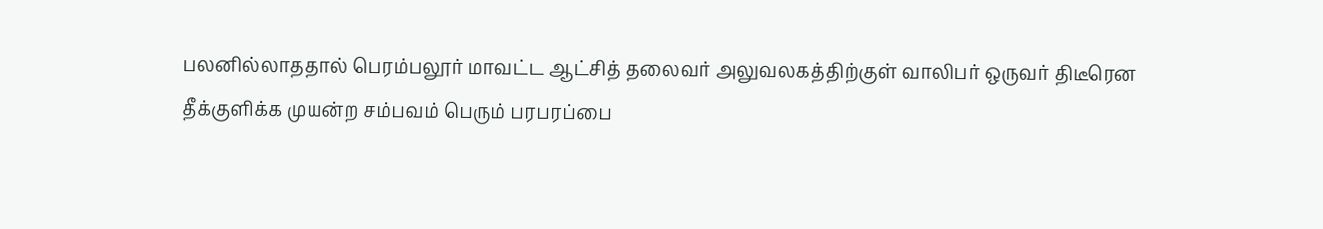பலனில்லாததால் பெரம்பலூர் மாவட்ட ஆட்சித் தலைவர் அலுவலகத்திற்குள் வாலிபர் ஒருவர் திடீரென தீக்குளிக்க முயன்ற சம்பவம் பெரும் பரபரப்பை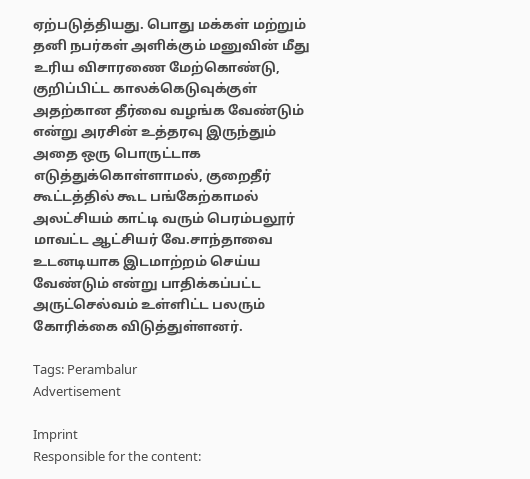ஏற்படுத்தியது. பொது மக்கள் மற்றும் தனி நபர்கள் அளிக்கும் மனுவின் மீது உரிய விசாரணை மேற்கொண்டு, குறிப்பிட்ட காலக்கெடுவுக்குள் அதற்கான தீர்வை வழங்க வேண்டும் என்று அரசின் உத்தரவு இருந்தும் அதை ஒரு பொருட்டாக எடுத்துக்கொள்ளாமல், குறைதீர் கூட்டத்தில் கூட பங்கேற்காமல் அலட்சியம் காட்டி வரும் பெரம்பலூர் மாவட்ட ஆட்சியர் வே.சாந்தாவை உடனடியாக இடமாற்றம் செய்ய வேண்டும் என்று பாதிக்கப்பட்ட அருட்செல்வம் உள்ளிட்ட பலரும் கோரிக்கை விடுத்துள்ளனர்.

Tags: Perambalur
Advertisement

Imprint
Responsible for the content: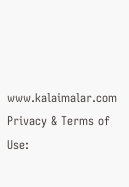www.kalaimalar.com
Privacy & Terms of Use: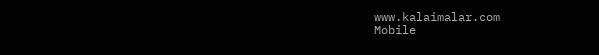www.kalaimalar.com
Mobile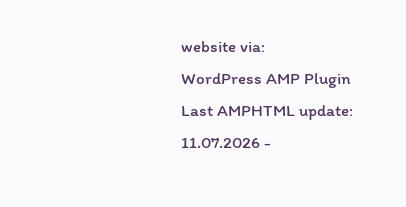website via:
WordPress AMP Plugin
Last AMPHTML update:
11.07.2026 -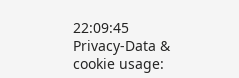22:09:45
Privacy-Data & cookie usage: